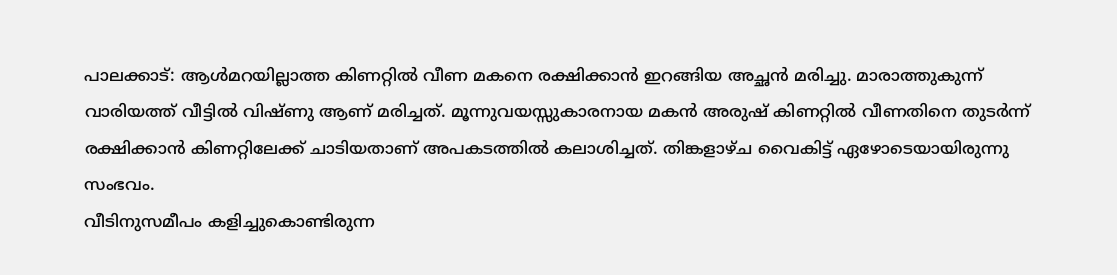പാലക്കാട്: ആൾമറയില്ലാത്ത കിണറ്റിൽ വീണ മകനെ രക്ഷിക്കാൻ ഇറങ്ങിയ അച്ഛൻ മരിച്ചു. മാരാത്തുകുന്ന് വാരിയത്ത് വീട്ടിൽ വിഷ്ണു ആണ് മരിച്ചത്. മൂന്നുവയസ്സുകാരനായ മകൻ അരുഷ് കിണറ്റിൽ വീണതിനെ തുടർന്ന് രക്ഷിക്കാൻ കിണറ്റിലേക്ക് ചാടിയതാണ് അപകടത്തിൽ കലാശിച്ചത്. തിങ്കളാഴ്ച വൈകിട്ട് ഏഴോടെയായിരുന്നു സംഭവം.
വീടിനുസമീപം കളിച്ചുകൊണ്ടിരുന്ന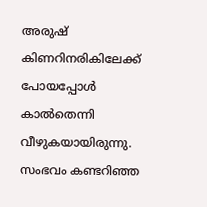അരുഷ് കിണറിനരികിലേക്ക് പോയപ്പോൾ കാൽതെന്നി വീഴുകയായിരുന്നു. സംഭവം കണ്ടറിഞ്ഞ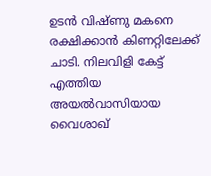ഉടൻ വിഷ്ണു മകനെ രക്ഷിക്കാൻ കിണറ്റിലേക്ക് ചാടി. നിലവിളി കേട്ട് എത്തിയ അയൽവാസിയായ വൈശാഖ്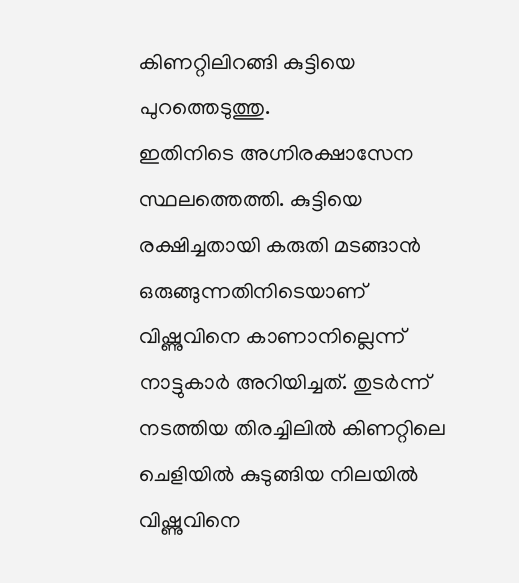കിണറ്റിലിറങ്ങി കുട്ടിയെ പുറത്തെടുത്തു.
ഇതിനിടെ അഗ്നിരക്ഷാസേന സ്ഥലത്തെത്തി. കുട്ടിയെ രക്ഷിച്ചതായി കരുതി മടങ്ങാൻ ഒരുങ്ങുന്നതിനിടെയാണ് വിഷ്ണുവിനെ കാണാനില്ലെന്ന് നാട്ടുകാർ അറിയിച്ചത്. തുടർന്ന് നടത്തിയ തിരച്ചിലിൽ കിണറ്റിലെ ചെളിയിൽ കുടുങ്ങിയ നിലയിൽ വിഷ്ണുവിനെ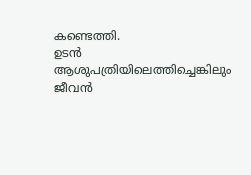കണ്ടെത്തി.
ഉടൻ ആശുപത്രിയിലെത്തിച്ചെങ്കിലും ജീവൻ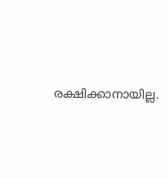രക്ഷിക്കാനായില്ല.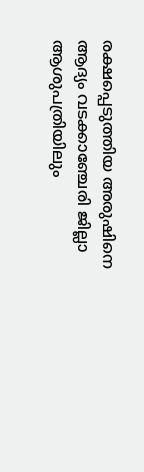രക്ഷപ്പെടുത്തിയ അരുഷിനെ ആദ്യം വടക്കാഞ്ചേരി ജില്ലാ ആശുപത്രിയിലും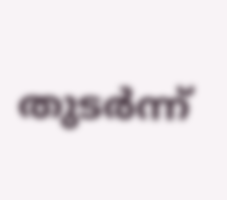തുടർന്ന്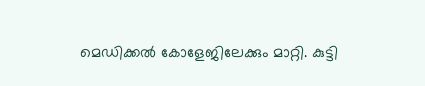മെഡിക്കൽ കോളേജിലേക്കും മാറ്റി. കുട്ടി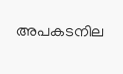അപകടനില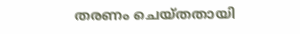തരണം ചെയ്തതായി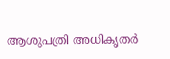ആശുപത്രി അധികൃതർ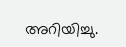അറിയിച്ചു.